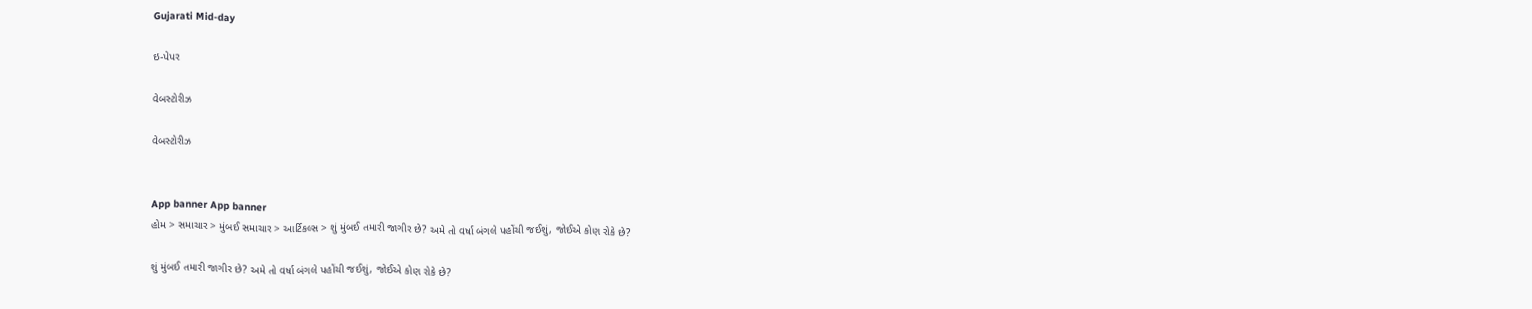Gujarati Mid-day

ઇ-પેપર

વેબસ્ટોરીઝ

વેબસ્ટોરીઝ


App banner App banner
હોમ > સમાચાર > મુંબઈ સમાચાર > આર્ટિકલ્સ > શું મુંબઈ તમારી જાગીર છે? અમે તો વર્ષા બંગલે પહોંચી જઈશું, જોઈએ કોણ રોકે છે?

શું મુંબઈ તમારી જાગીર છે? અમે તો વર્ષા બંગલે પહોંચી જઈશું, જોઈએ કોણ રોકે છે?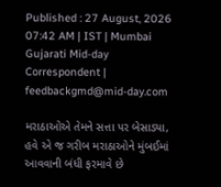Published : 27 August, 2026 07:42 AM | IST | Mumbai
Gujarati Mid-day Correspondent | feedbackgmd@mid-day.com

મરાઠાઓએ તેમને સત્તા પર બેસાડ્યા, હવે એ જ ગરીબ મરાઠાઓને મુંબઈમાં આવવાની બંધી ફરમાવે છે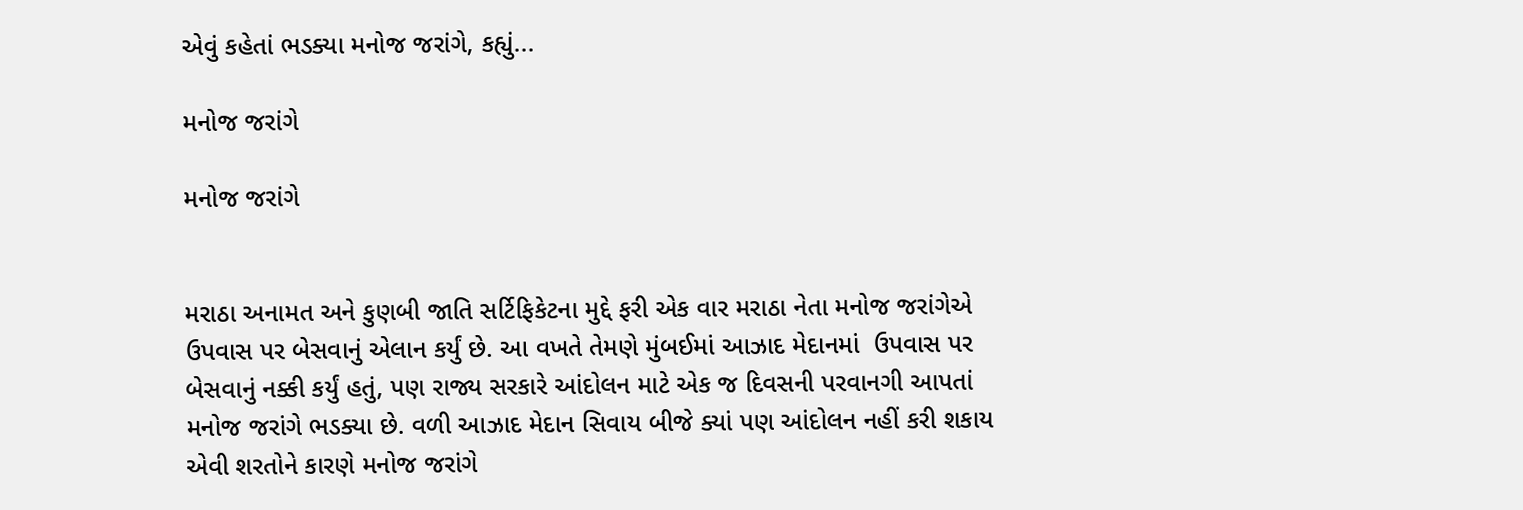એવું કહેતાં ભડક્યા મનોજ જરાંગે, કહ્યું...

મનોજ જરાંગે

મનોજ જરાંગે


મરાઠા અનામત અને કુણબી જાતિ સર્ટિફિકેટના મુદ્દે ફરી એક વાર મરાઠા નેતા મનોજ જરાંગેએ ઉપવાસ પર બેસવાનું એલાન કર્યું છે. આ વખતે તેમણે મુંબઈમાં આઝાદ મેદાનમાં  ઉપવાસ પર બેસવાનું નક્કી કર્યું હતું, પણ રાજ્ય સરકારે આંદોલન માટે એક જ દિવસની પરવાનગી આપતાં મનોજ જરાંગે ભડક્યા છે. વળી આઝાદ મેદાન સિવાય બીજે ક્યાં પણ આંદોલન નહીં કરી શકાય એવી શરતોને કારણે મનોજ જરાંગે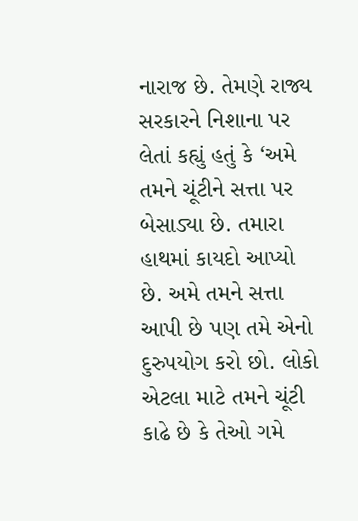નારાજ છે. તેમણે રાજ્ય સરકારને નિશાના પર લેતાં કહ્યું હતું કે ‘અમે તમને ચૂંટીને સત્તા પર બેસાડ્યા છે. તમારા હાથમાં કાયદો આપ્યો છે. અમે તમને સત્તા આપી છે પણ તમે એનો દુરુપયોગ કરો છો. લોકો એટલા માટે તમને ચૂંટી કાઢે છે કે તેઓ ગમે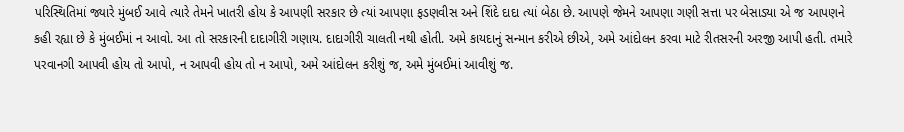પરિસ્થિતિમાં જ્યારે મુંબઈ આવે ત્યારે તેમને ખાતરી હોય કે આપણી સરકાર છે ત્યાં આપણા ફડણવીસ અને શિંદે દાદા ત્યાં બેઠા છે. આપણે જેમને આપણા ગણી સત્તા પર બેસાડ્યા એ જ આપણને કહી રહ્યા છે કે મુંબઈમાં ન આવો. આ તો સરકારની દાદાગીરી ગણાય. દાદાગીરી ચાલતી નથી હોતી. અમે કાયદાનું સન્માન કરીએ છીએ, અમે આંદોલન કરવા માટે રીતસરની અરજી આપી હતી. તમારે પરવાનગી આપવી હોય તો આપો, ન આપવી હોય તો ન આપો, અમે આંદોલન કરીશું જ, અમે મુંબઈમાં આવીશું જ.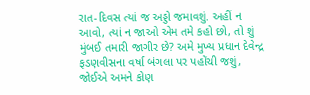રાત-દિવસ ત્યાં જ અડ્ડો જમાવશું. અહીં ન આવો, ત્યાં ન જાઓ એમ તમે કહો છો, તો શું મુંબઈ તમારી જાગીર છે? અમે મુખ્ય પ્રધાન દેવેન્દ્ર ફડણવીસના વર્ષા બંગલા પર પહોંચી જશું, જોઈએ અમને કોણ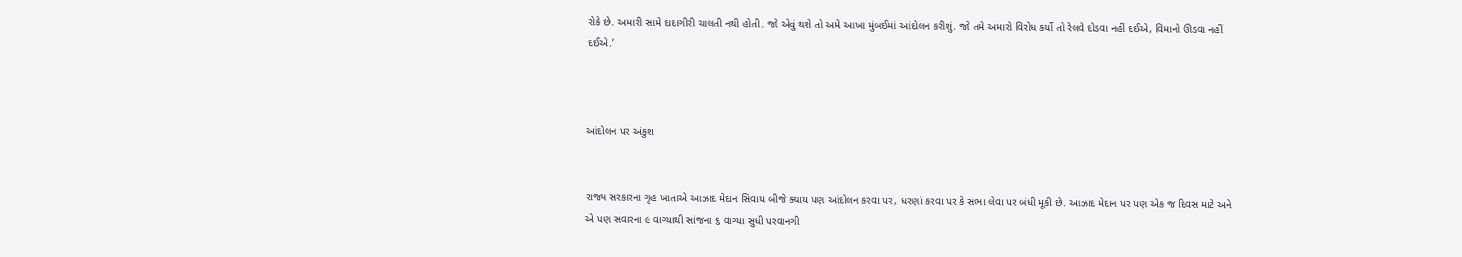રોકે છે. અમારી સામે દાદાગીરી ચાલતી નથી હોતી. જો એવું થશે તો અમે આખા મુંબઈમાં આંદોલન કરીશું. જો તમે અમારો વિરોધ કર્યો તો રેલવે દોડવા નહીં દઈએ, વિમાનો ઊડવા નહીં દઈએ.’



આંદોલન પર અંકુશ


રાજ્ય સરકારના ગૃહ ખાતાએ આઝાદ મેદાન સિવાય બીજે ક્યાય પણ આંદોલન કરવા પર, ધરણાં કરવા પર કે સભા લેવા પર બંધી મૂકી છે. આઝાદ મેદાન પર પણ એક જ દિવસ માટે અને એ પણ સવારના ૯ વાગ્યાથી સાંજના ૬ વાગ્યા સુધી પરવાનગી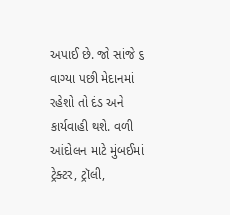અપાઈ છે. જો સાંજે ૬ વાગ્યા પછી મેદાનમાં રહેશો તો દંડ અને કાર્યવાહી થશે. વળી આંદોલન માટે મુંબઈમાં ટ્રેક્ટર, ટ્રૉલી,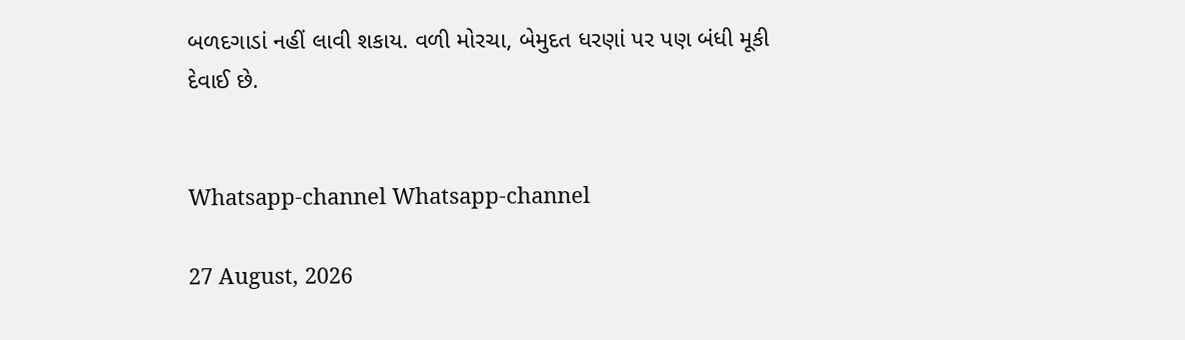બળદગાડાં નહીં લાવી શકાય. વળી મોરચા, બેમુદત ધરણાં પર પણ બંધી મૂકી દેવાઈ છે.


Whatsapp-channel Whatsapp-channel

27 August, 2026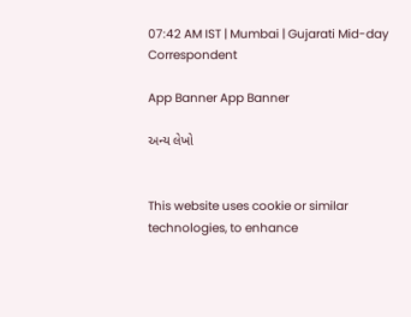07:42 AM IST | Mumbai | Gujarati Mid-day Correspondent

App Banner App Banner

અન્ય લેખો


This website uses cookie or similar technologies, to enhance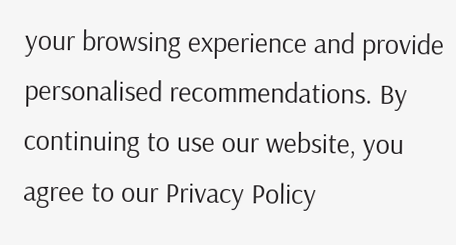your browsing experience and provide personalised recommendations. By continuing to use our website, you agree to our Privacy Policy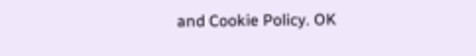and Cookie Policy. OK